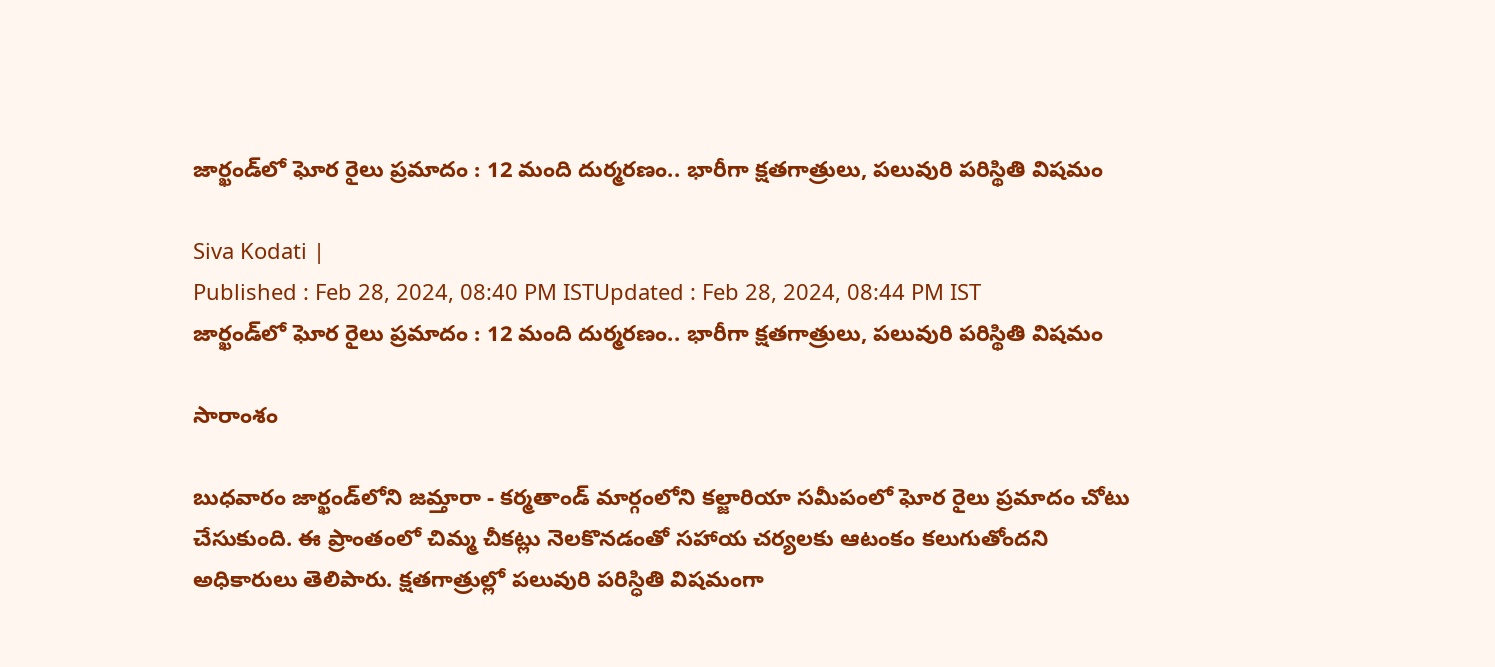జార్ఖండ్‌లో ఘోర రైలు ప్రమాదం : 12 మంది దుర్మరణం.. భారీగా క్షతగాత్రులు, పలువురి పరిస్థితి విషమం

Siva Kodati |
Published : Feb 28, 2024, 08:40 PM ISTUpdated : Feb 28, 2024, 08:44 PM IST
జార్ఖండ్‌లో ఘోర రైలు ప్రమాదం : 12 మంది దుర్మరణం.. భారీగా క్షతగాత్రులు, పలువురి పరిస్థితి విషమం

సారాంశం

బుధవారం జార్ఖండ్‌లోని జమ్తారా - కర్మతాండ్‌ మార్గంలోని కల్జారియా సమీపంలో ఘోర రైలు ప్రమాదం చోటు చేసుకుంది. ఈ ప్రాంతంలో చిమ్మ చీకట్లు నెలకొనడంతో సహాయ చర్యలకు ఆటంకం కలుగుతోందని అధికారులు తెలిపారు. క్షతగాత్రుల్లో పలువురి పరిస్ధితి విషమంగా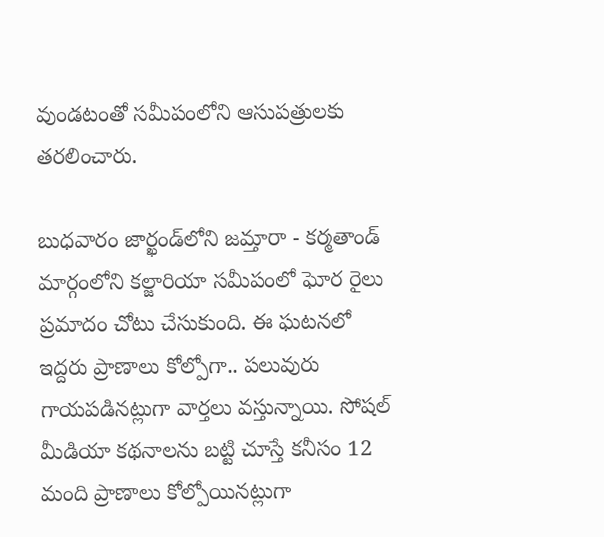వుండటంతో సమీపంలోని ఆసుపత్రులకు తరలించారు.

బుధవారం జార్ఖండ్‌లోని జమ్తారా - కర్మతాండ్‌ మార్గంలోని కల్జారియా సమీపంలో ఘోర రైలు ప్రమాదం చోటు చేసుకుంది. ఈ ఘటనలో ఇద్దరు ప్రాణాలు కోల్పోగా.. పలువురు గాయపడినట్లుగా వార్తలు వస్తున్నాయి. సోషల్ మీడియా కథనాలను బట్టి చూస్తే కనీసం 12 మంది ప్రాణాలు కోల్పోయినట్లుగా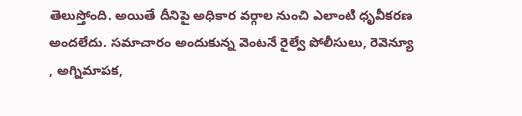తెలుస్తోంది. అయితే దీనిపై అధికార వర్గాల నుంచి ఎలాంటి ధృవీకరణ అందలేదు. సమాచారం అందుకున్న వెంటనే రైల్వే పోలీసులు, రెవెన్యూ , అగ్నిమాపక,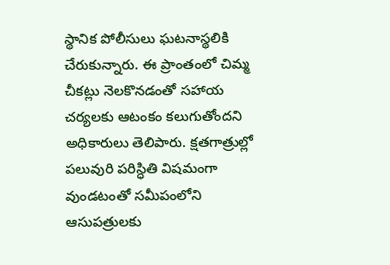స్థానిక పోలీసులు ఘటనాస్థలికి చేరుకున్నారు. ఈ ప్రాంతంలో చిమ్మ చీకట్లు నెలకొనడంతో సహాయ చర్యలకు ఆటంకం కలుగుతోందని అధికారులు తెలిపారు. క్షతగాత్రుల్లో పలువురి పరిస్ధితి విషమంగా వుండటంతో సమీపంలోని ఆసుపత్రులకు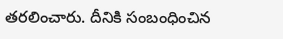తరలించారు. దీనికి సంబంధించిన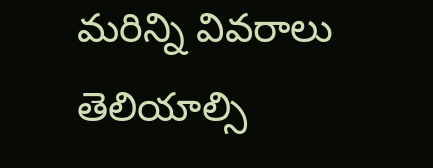మరిన్ని వివరాలు తెలియాల్సి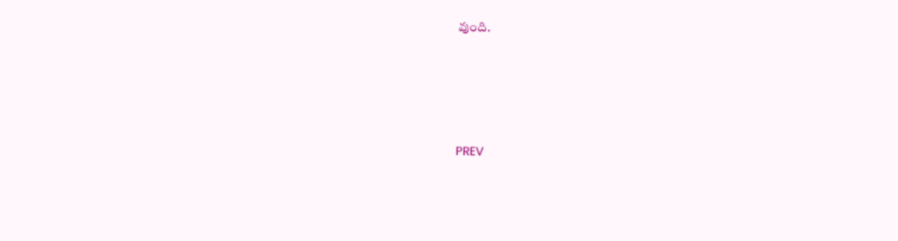వుంది.




PREV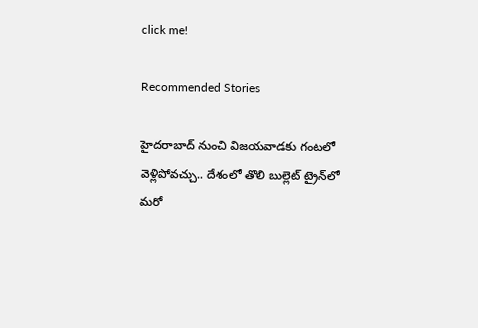click me!

Recommended Stories

హైద‌రాబాద్ నుంచి విజ‌య‌వాడ‌కు గంట‌లో వెళ్లిపోవ‌చ్చు.. దేశంలో తొలి బుల్లెట్ ట్రైన్‌లో మ‌రో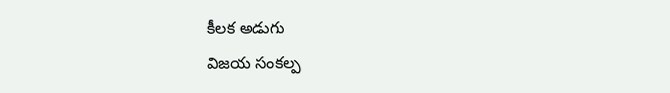కీల‌క అడుగు
విజయ సంకల్ప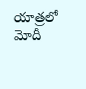యాత్రలో మోదీ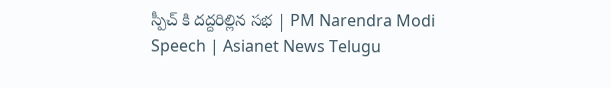స్పీచ్ కి దద్దరిల్లిన సభ | PM Narendra Modi Speech | Asianet News Telugu